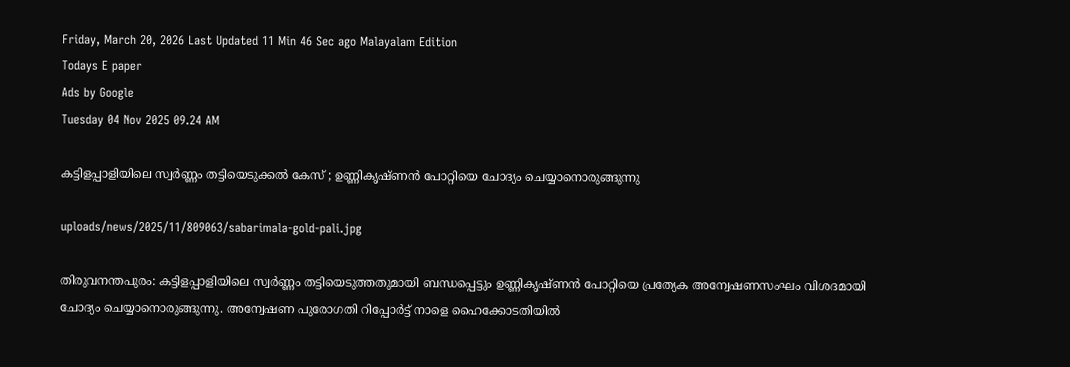Friday, March 20, 2026 Last Updated 11 Min 46 Sec ago Malayalam Edition
Todays E paper
Ads by Google
Tuesday 04 Nov 2025 09.24 AM

കട്ടിളപ്പാളിയിലെ സ്വര്‍ണ്ണം തട്ടിയെടുക്കല്‍ കേസ് ; ഉണ്ണികൃഷ്ണന്‍ പോറ്റിയെ ചോദ്യം ചെയ്യാനൊരുങ്ങുന്നു

uploads/news/2025/11/809063/sabarimala-gold-pali.jpg

തിരുവനന്തപുരം: കട്ടിളപ്പാളിയിലെ സ്വര്‍ണ്ണം തട്ടിയെടുത്തതുമായി ബന്ധപ്പെട്ടും ഉണ്ണികൃഷ്ണന്‍ പോറ്റിയെ പ്രത്യേക അന്വേഷണസംഘം വിശദമായി ചോദ്യം ചെയ്യാനൊരുങ്ങുന്നു. അന്വേഷണ പുരോഗതി റിപ്പോര്‍ട്ട് നാളെ ഹൈക്കോടതിയില്‍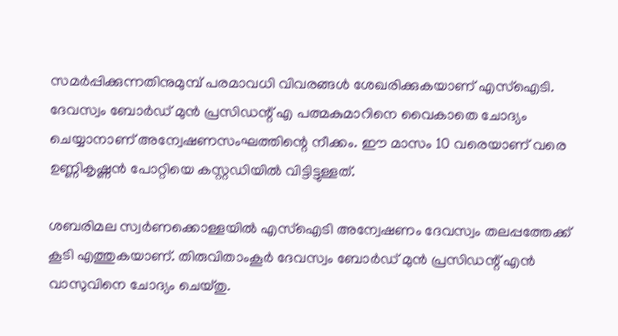സമര്‍പ്പിക്കുന്നതിനുമുമ്പ് പരമാവധി വിവരങ്ങള്‍ ശേഖരിക്കുകയാണ് എസ്ഐടി. ദേവസ്വം ബോര്‍ഡ് മുന്‍ പ്രസിഡന്റ് എ പത്മകുമാറിനെ വൈകാതെ ചോദ്യം ചെയ്യാനാണ് അന്വേഷണസംഘത്തിന്റെ നീക്കം. ഈ മാസം 10 വരെയാണ് വരെ ഉണ്ണികൃഷ്ണന്‍ പോറ്റിയെ കസ്റ്റഡിയില്‍ വിട്ടിട്ടുള്ളത്.

ശബരിമല സ്വര്‍ണക്കൊള്ളയില്‍ എസ്‌ഐടി അന്വേഷണം ദേവസ്വം തലപ്പത്തേക്ക് കൂടി എത്തുകയാണ്. തിരുവിതാംകൂര്‍ ദേവസ്വം ബോര്‍ഡ് മുന്‍ പ്രസിഡന്റ് എന്‍ വാസുവിനെ ചോദ്യം ചെയ്തു.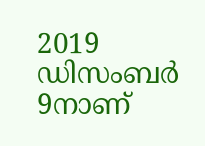2019 ഡിസംബര്‍ 9നാണ്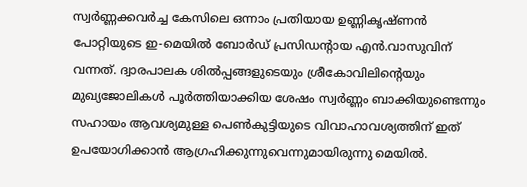സ്വര്‍ണ്ണക്കവര്‍ച്ച കേസിലെ ഒന്നാം പ്രതിയായ ഉണ്ണികൃഷ്ണന്‍ പോറ്റിയുടെ ഇ-മെയില്‍ ബോര്‍ഡ് പ്രസിഡന്റായ എന്‍.വാസുവിന് വന്നത്. ദ്വാരപാലക ശില്‍പ്പങ്ങളുടെയും ശ്രീകോവിലിന്റെയും മുഖ്യജോലികള്‍ പൂര്‍ത്തിയാക്കിയ ശേഷം സ്വര്‍ണ്ണം ബാക്കിയുണ്ടെന്നും സഹായം ആവശ്യമുള്ള പെണ്‍കുട്ടിയുടെ വിവാഹാവശ്യത്തിന് ഇത് ഉപയോഗിക്കാന്‍ ആഗ്രഹിക്കുന്നുവെന്നുമായിരുന്നു മെയില്‍.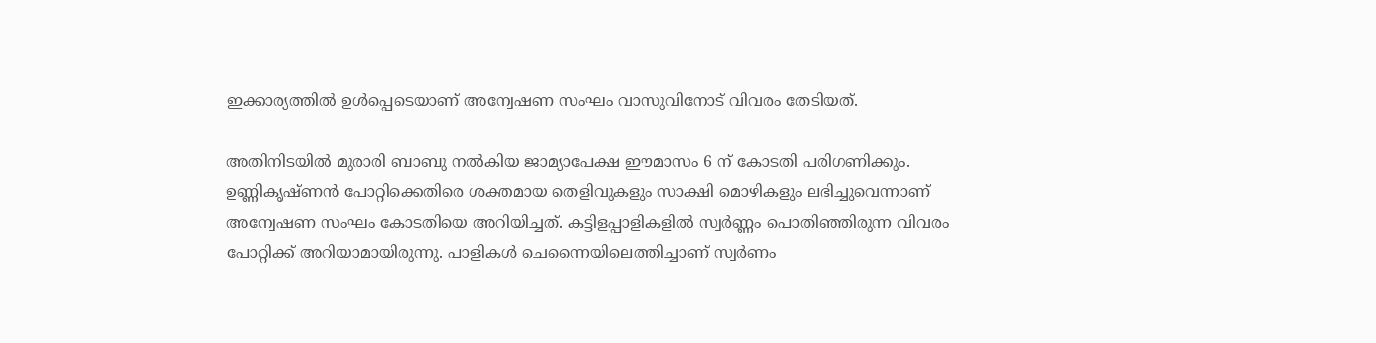ഇക്കാര്യത്തില്‍ ഉള്‍പ്പെടെയാണ് അന്വേഷണ സംഘം വാസുവിനോട് വിവരം തേടിയത്.

അതിനിടയില്‍ മുരാരി ബാബു നല്‍കിയ ജാമ്യാപേക്ഷ ഈമാസം 6 ന് കോടതി പരിഗണിക്കും. ഉണ്ണികൃഷ്ണന്‍ പോറ്റിക്കെതിരെ ശക്തമായ തെളിവുകളും സാക്ഷി മൊഴികളും ലഭിച്ചുവെന്നാണ് അന്വേഷണ സംഘം കോടതിയെ അറിയിച്ചത്. കട്ടിളപ്പാളികളില്‍ സ്വര്‍ണ്ണം പൊതിഞ്ഞിരുന്ന വിവരം പോറ്റിക്ക് അറിയാമായിരുന്നു. പാളികള്‍ ചെന്നൈയിലെത്തിച്ചാണ് സ്വര്‍ണം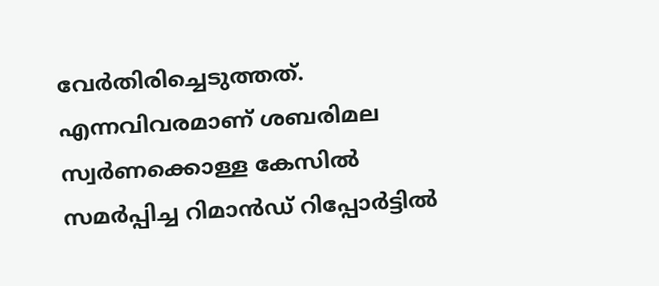വേര്‍തിരിച്ചെടുത്തത്. എന്നവിവരമാണ് ശബരിമല സ്വര്‍ണക്കൊള്ള കേസില്‍ സമര്‍പ്പിച്ച റിമാന്‍ഡ് റിപ്പോര്‍ട്ടില്‍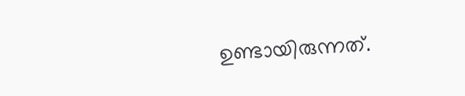ഉണ്ടായിരുന്നത്.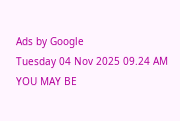Ads by Google
Tuesday 04 Nov 2025 09.24 AM
YOU MAY BE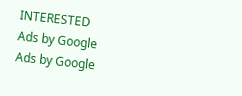INTERESTED
Ads by Google
Ads by Google